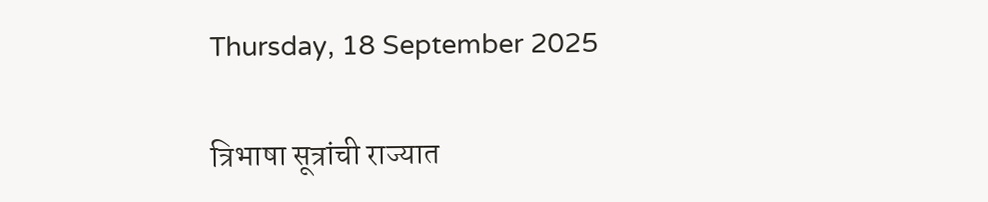Thursday, 18 September 2025

त्रिभाषा सूत्रांची राज्यात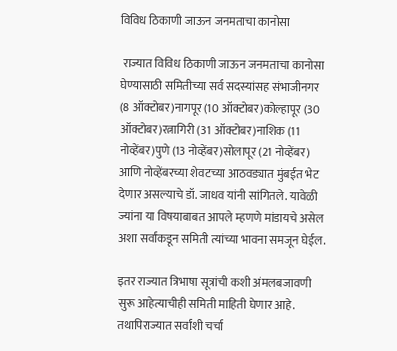विविध ठिकाणी जाऊन जनमताचा कानोसा

 राज्यात विविध ठिकाणी जाऊन जनमताचा कानोसा घेण्यासाठी समितीच्या सर्व सदस्यांसह संभाजीनगर (8 ऑक्टोबर)नागपूर (10 ऑक्टोबर)कोल्हापूर (30 ऑक्टोबर)रत्नागिरी (31 ऑक्टोबर)नाशिक (11 नोव्हेंबर)पुणे (13 नोव्हेंबर)सोलापूर (21 नोव्हेंबर) आणि नोव्हेंबरच्या शेवटच्या आठवड्यात मुंबईत भेट देणार असल्याचे डॉ. जाधव यांनी सांगितले. यावेळी ज्यांना या विषयाबाबत आपले म्हणणे मांडायचे असेल अशा सर्वांकडून समिती त्यांच्या भावना समजून घेईल.

इतर राज्यात त्रिभाषा सूत्रांची कशी अंमलबजावणी सुरू आहेत्याचीही समिती माहिती घेणार आहे. तथापिराज्यात सर्वांशी चर्चा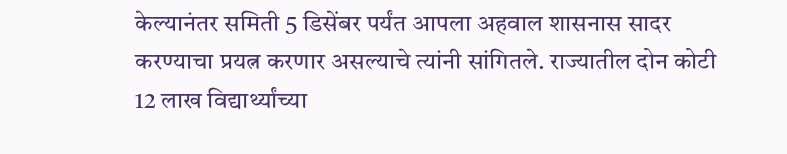केल्यानंतर समिती 5 डिसेंबर पर्यंत आपला अहवाल शासनास सादर करण्याचा प्रयत्न करणार असल्याचे त्यांनी सांगितले. राज्यातील दोन कोटी 12 लाख विद्यार्थ्यांच्या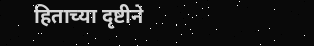हिताच्या दृष्टीने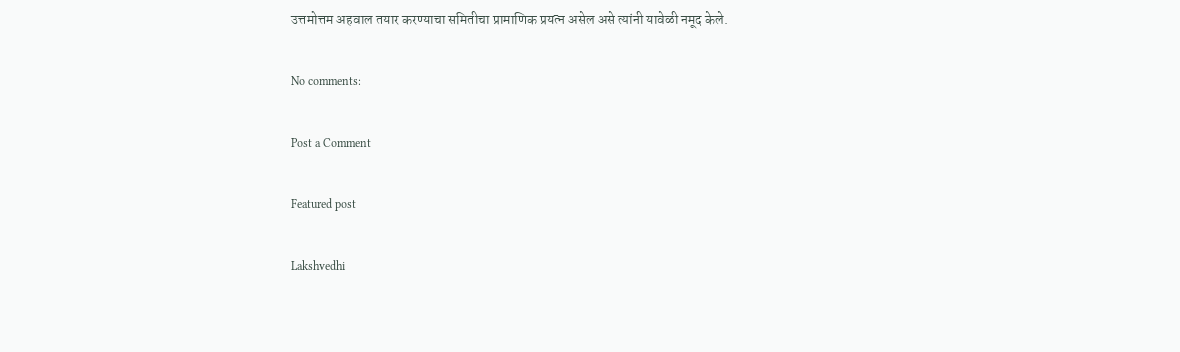उत्तमोत्तम अहवाल तयार करण्याचा समितीचा प्रामाणिक प्रयत्न असेल असे त्यांनी यावेळी नमूद केले.

No comments:

Post a Comment

Featured post

Lakshvedhi